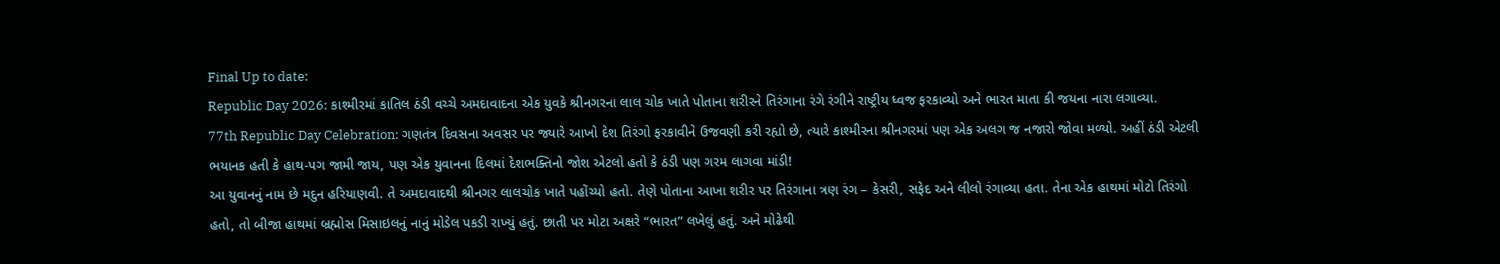Final Up to date:
Republic Day 2026: કાશ્મીરમાં કાતિલ ઠંડી વચ્ચે અમદાવાદના એક યુવકે શ્રીનગરના લાલ ચોક ખાતે પોતાના શરીરને તિરંગાના રંગે રંગીને રાષ્ટ્રીય ધ્વજ ફરકાવ્યો અને ભારત માતા કી જયના નારા લગાવ્યા.
77th Republic Day Celebration: ગણતંત્ર દિવસના અવસર પર જ્યારે આખો દેશ તિરંગો ફરકાવીને ઉજવણી કરી રહ્યો છે, ત્યારે કાશ્મીરના શ્રીનગરમાં પણ એક અલગ જ નજારો જોવા મળ્યો. અહીં ઠંડી એટલી ભયાનક હતી કે હાથ-પગ જામી જાય, પણ એક યુવાનના દિલમાં દેશભક્તિનો જોશ એટલો હતો કે ઠંડી પણ ગરમ લાગવા માંડી!
આ યુવાનનું નામ છે મદુન હરિયાણવી. તે અમદાવાદથી શ્રીનગર લાલચોક ખાતે પહોંચ્યો હતો. તેણે પોતાના આખા શરીર પર તિરંગાના ત્રણ રંગ – કેસરી, સફેદ અને લીલો રંગાવ્યા હતા. તેના એક હાથમાં મોટો તિરંગો હતો, તો બીજા હાથમાં બ્રહ્મોસ મિસાઇલનું નાનું મોડેલ પકડી રાખ્યું હતું. છાતી પર મોટા અક્ષરે “ભારત” લખેલું હતું. અને મોઢેથી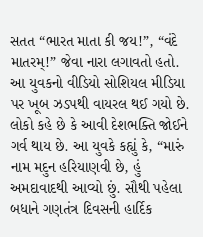સતત “ભારત માતા કી જય!”, “વંદે માતરમ્!” જેવા નારા લગાવતો હતો.
આ યુવકનો વીડિયો સોશિયલ મીડિયા પર ખૂબ ઝડપથી વાયરલ થઈ ગયો છે. લોકો કહે છે કે આવી દેશભક્તિ જોઈને ગર્વ થાય છે. આ યુવકે કહ્યું કે, “મારું નામ મદુન હરિયાણવી છે, હું અમદાવાદથી આવ્યો છું. સૌથી પહેલા બધાને ગણતંત્ર દિવસની હાર્દિક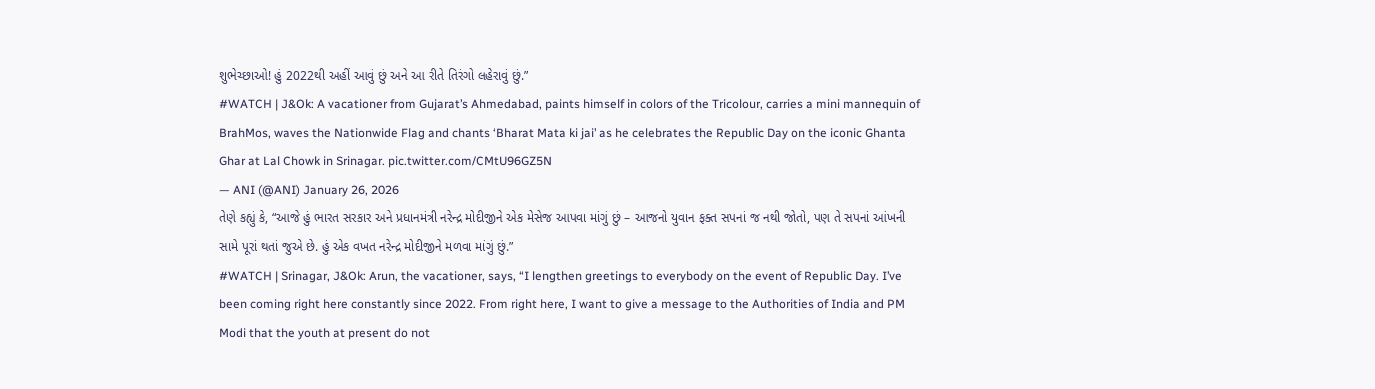શુભેચ્છાઓ! હું 2022થી અહીં આવું છું અને આ રીતે તિરંગો લહેરાવું છું.”
#WATCH | J&Ok: A vacationer from Gujarat’s Ahmedabad, paints himself in colors of the Tricolour, carries a mini mannequin of BrahMos, waves the Nationwide Flag and chants ‘Bharat Mata ki jai’ as he celebrates the Republic Day on the iconic Ghanta Ghar at Lal Chowk in Srinagar. pic.twitter.com/CMtU96GZ5N
— ANI (@ANI) January 26, 2026
તેણે કહ્યું કે, “આજે હું ભારત સરકાર અને પ્રધાનમંત્રી નરેન્દ્ર મોદીજીને એક મેસેજ આપવા માંગું છું – આજનો યુવાન ફક્ત સપનાં જ નથી જોતો, પણ તે સપનાં આંખની સામે પૂરાં થતાં જુએ છે. હું એક વખત નરેન્દ્ર મોદીજીને મળવા માંગું છું.”
#WATCH | Srinagar, J&Ok: Arun, the vacationer, says, “I lengthen greetings to everybody on the event of Republic Day. I’ve been coming right here constantly since 2022. From right here, I want to give a message to the Authorities of India and PM Modi that the youth at present do not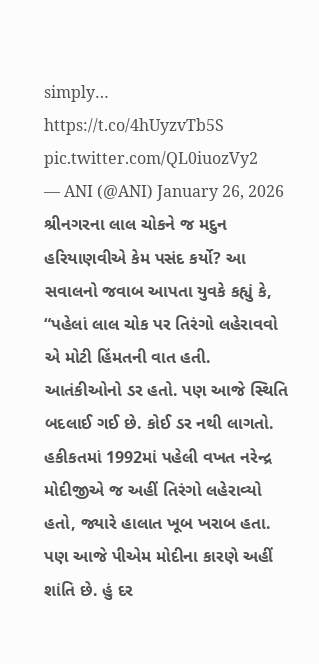simply… https://t.co/4hUyzvTb5S pic.twitter.com/QL0iuozVy2
— ANI (@ANI) January 26, 2026
શ્રીનગરના લાલ ચોકને જ મદુન હરિયાણવીએ કેમ પસંદ કર્યો? આ સવાલનો જવાબ આપતા યુવકે કહ્યું કે, “પહેલાં લાલ ચોક પર તિરંગો લહેરાવવો એ મોટી હિંમતની વાત હતી. આતંકીઓનો ડર હતો. પણ આજે સ્થિતિ બદલાઈ ગઈ છે. કોઈ ડર નથી લાગતો. હકીકતમાં 1992માં પહેલી વખત નરેન્દ્ર મોદીજીએ જ અહીં તિરંગો લહેરાવ્યો હતો, જ્યારે હાલાત ખૂબ ખરાબ હતા. પણ આજે પીએમ મોદીના કારણે અહીં શાંતિ છે. હું દર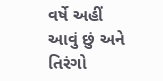વર્ષે અહીં આવું છું અને તિરંગો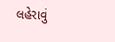લહેરાવું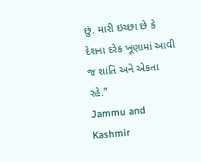છું. મારી ઇચ્છા છે કે દેશના દરેક ખૂણામાં આવી જ શાંતિ અને એકતા રહે.”
Jammu and Kashmir